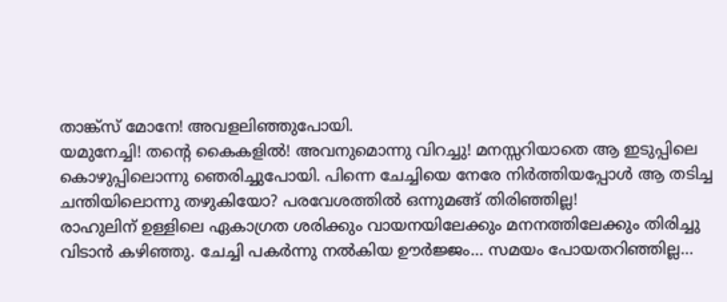താങ്ക്സ് മോനേ! അവളലിഞ്ഞുപോയി.
യമുനേച്ചി! തൻ്റെ കൈകളിൽ! അവനുമൊന്നു വിറച്ചു! മനസ്സറിയാതെ ആ ഇടുപ്പിലെ കൊഴുപ്പിലൊന്നു ഞെരിച്ചുപോയി. പിന്നെ ചേച്ചിയെ നേരേ നിർത്തിയപ്പോൾ ആ തടിച്ച ചന്തിയിലൊന്നു തഴുകിയോ? പരവേശത്തിൽ ഒന്നുമങ്ങ് തിരിഞ്ഞില്ല!
രാഹുലിന് ഉള്ളിലെ ഏകാഗ്രത ശരിക്കും വായനയിലേക്കും മനനത്തിലേക്കും തിരിച്ചു വിടാൻ കഴിഞ്ഞു. ചേച്ചി പകർന്നു നൽകിയ ഊർജ്ജം… സമയം പോയതറിഞ്ഞില്ല…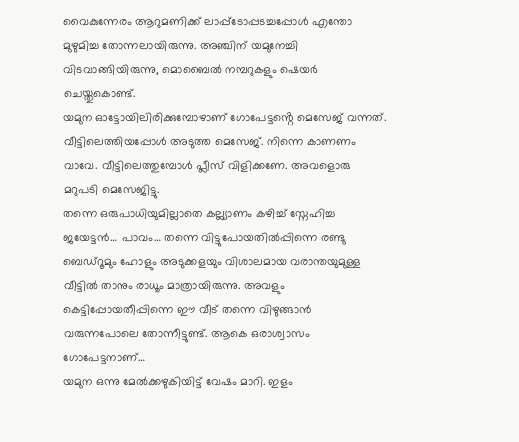വൈകുന്നേരം ആറുമണിക്ക് ലാപ്പ്ടോപ്പടച്ചപ്പോൾ എന്തോ മുഴുമിച്ച തോന്നലായിരുന്നു. അഞ്ചിന് യമുനേച്ചി വിടവാങ്ങിയിരുന്നു, മൊബൈൽ നമ്പറുകളും ഷെയർ ചെയ്തുകൊണ്ട്.
യമുന ഓട്ടോയിലിരിക്കുമ്പോഴാണ് ഗോപേട്ടൻ്റെ മെസേജ് വന്നത്. വീട്ടിലെത്തിയപ്പോൾ അടുത്ത മെസേജ്. നിന്നെ കാണണം വാവേ. വീട്ടിലെത്തുമ്പോൾ പ്ലീസ് വിളിക്കണേ. അവളൊരു മറുപടി മെസേജിട്ടു.
തന്നെ ഒരുപാധിയുമില്ലാതെ കല്ല്യാണം കഴിച്ച് സ്നേഹിച്ച ജയേട്ടൻ… പാവം… തന്നെ വിട്ടുപോയതിൽപ്പിന്നെ രണ്ടു ബെഡ്റൂമും ഹോളും അടുക്കളയും വിശാലമായ വരാന്തയുമുള്ള വീട്ടിൽ താനും രാധൂം മാത്രായിരുന്നു. അവളും കെട്ടിപ്പോയതീപ്പിന്നെ ഈ വീട് തന്നെ വിഴുങ്ങാൻ വരുന്നപോലെ തോന്നീട്ടുണ്ട്. ആകെ ഒരാശ്വാസം ഗോപേട്ടനാണ്…
യമുന ഒന്നു മേൽക്കഴുകിയിട്ട് വേഷം മാറി. ഇളം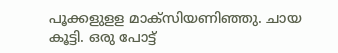പൂക്കളുളള മാക്സിയണിഞ്ഞു. ചായ കൂട്ടി. ഒരു പോട്ട്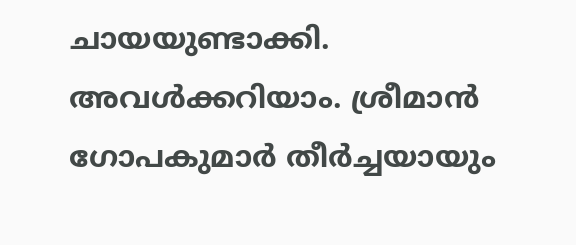ചായയുണ്ടാക്കി. അവൾക്കറിയാം. ശ്രീമാൻ ഗോപകുമാർ തീർച്ചയായും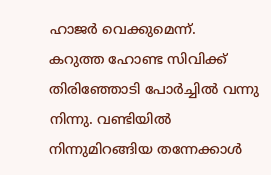ഹാജർ വെക്കുമെന്ന്.
കറുത്ത ഹോണ്ട സിവിക്ക് തിരിഞ്ഞോടി പോർച്ചിൽ വന്നു നിന്നു. വണ്ടിയിൽ നിന്നുമിറങ്ങിയ തന്നേക്കാൾ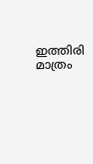ഇത്തിരി മാത്രം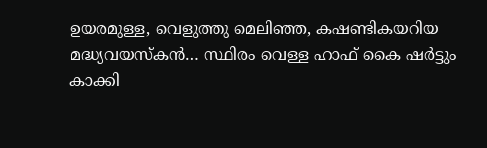ഉയരമുള്ള, വെളുത്തു മെലിഞ്ഞ, കഷണ്ടികയറിയ മദ്ധ്യവയസ്കൻ… സ്ഥിരം വെള്ള ഹാഫ് കൈ ഷർട്ടും കാക്കി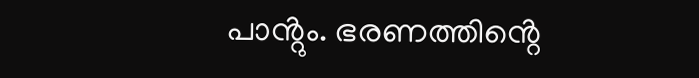പാൻ്റും. ഭരണത്തിൻ്റെ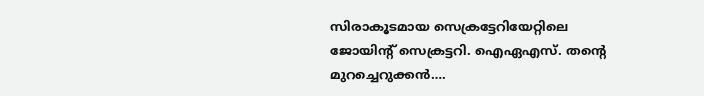സിരാകൂടമായ സെക്രട്ടേറിയേറ്റിലെ ജോയിൻ്റ് സെക്രട്ടറി. ഐഏഎസ്. തൻ്റെ മുറച്ചെറുക്കൻ….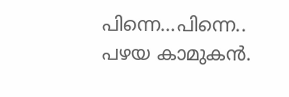പിന്നെ…പിന്നെ.. പഴയ കാമുകൻ.